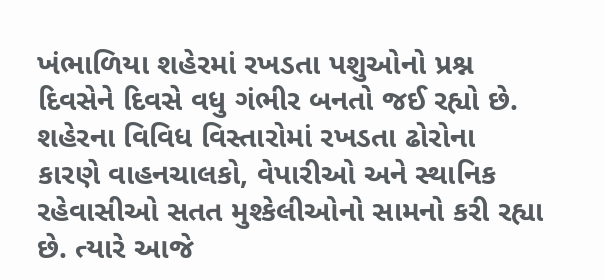ખંભાળિયા શહેરમાં રખડતા પશુઓનો પ્રશ્ન દિવસેને દિવસે વધુ ગંભીર બનતો જઈ રહ્યો છે. શહેરના વિવિધ વિસ્તારોમાં રખડતા ઢોરોના કારણે વાહનચાલકો, વેપારીઓ અને સ્થાનિક રહેવાસીઓ સતત મુશ્કેલીઓનો સામનો કરી રહ્યા છે. ત્યારે આજે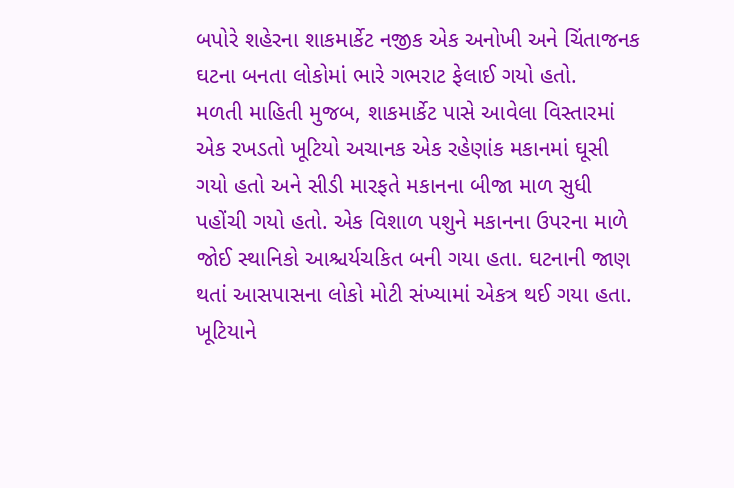બપોરે શહેરના શાકમાર્કેટ નજીક એક અનોખી અને ચિંતાજનક ઘટના બનતા લોકોમાં ભારે ગભરાટ ફેલાઈ ગયો હતો.
મળતી માહિતી મુજબ, શાકમાર્કેટ પાસે આવેલા વિસ્તારમાં એક રખડતો ખૂટિયો અચાનક એક રહેણાંક મકાનમાં ઘૂસી ગયો હતો અને સીડી મારફતે મકાનના બીજા માળ સુધી પહોંચી ગયો હતો. એક વિશાળ પશુને મકાનના ઉપરના માળે જોઈ સ્થાનિકો આશ્ચર્યચકિત બની ગયા હતા. ઘટનાની જાણ થતાં આસપાસના લોકો મોટી સંખ્યામાં એકત્ર થઈ ગયા હતા. ખૂટિયાને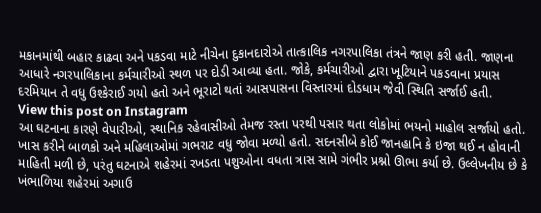મકાનમાંથી બહાર કાઢવા અને પકડવા માટે નીચેના દુકાનદારોએ તાત્કાલિક નગરપાલિકા તંત્રને જાણ કરી હતી. જાણના આધારે નગરપાલિકાના કર્મચારીઓ સ્થળ પર દોડી આવ્યા હતા. જોકે, કર્મચારીઓ દ્વારા ખૂટિયાને પકડવાના પ્રયાસ દરમિયાન તે વધુ ઉશ્કેરાઈ ગયો હતો અને ભૂરાટો થતાં આસપાસના વિસ્તારમાં દોડધામ જેવી સ્થિતિ સર્જાઈ હતી.
View this post on Instagram
આ ઘટનાના કારણે વેપારીઓ, સ્થાનિક રહેવાસીઓ તેમજ રસ્તા પરથી પસાર થતા લોકોમાં ભયનો માહોલ સર્જાયો હતો. ખાસ કરીને બાળકો અને મહિલાઓમાં ગભરાટ વધુ જોવા મળ્યો હતો. સદનસીબે કોઈ જાનહાનિ કે ઇજા થઈ ન હોવાની માહિતી મળી છે, પરંતુ ઘટનાએ શહેરમાં રખડતા પશુઓના વધતા ત્રાસ સામે ગંભીર પ્રશ્નો ઊભા કર્યા છે. ઉલ્લેખનીય છે કે ખંભાળિયા શહેરમાં અગાઉ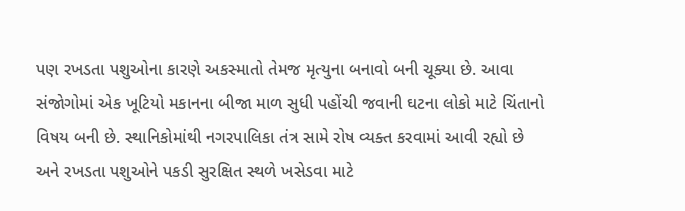પણ રખડતા પશુઓના કારણે અકસ્માતો તેમજ મૃત્યુના બનાવો બની ચૂક્યા છે. આવા સંજોગોમાં એક ખૂટિયો મકાનના બીજા માળ સુધી પહોંચી જવાની ઘટના લોકો માટે ચિંતાનો વિષય બની છે. સ્થાનિકોમાંથી નગરપાલિકા તંત્ર સામે રોષ વ્યક્ત કરવામાં આવી રહ્યો છે અને રખડતા પશુઓને પકડી સુરક્ષિત સ્થળે ખસેડવા માટે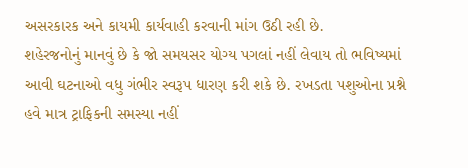અસરકારક અને કાયમી કાર્યવાહી કરવાની માંગ ઉઠી રહી છે.
શહેરજનોનું માનવું છે કે જો સમયસર યોગ્ય પગલાં નહીં લેવાય તો ભવિષ્યમાં આવી ઘટનાઓ વધુ ગંભીર સ્વરૂપ ધારણ કરી શકે છે. રખડતા પશુઓના પ્રશ્ને હવે માત્ર ટ્રાફિકની સમસ્યા નહીં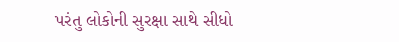પરંતુ લોકોની સુરક્ષા સાથે સીધો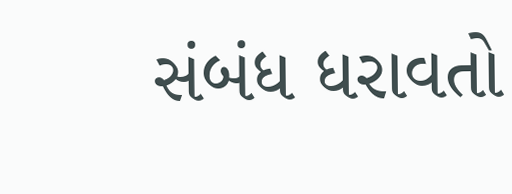સંબંધ ધરાવતો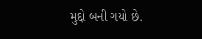મુદ્દો બની ગયો છે.